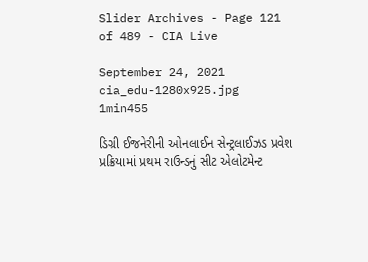Slider Archives - Page 121 of 489 - CIA Live

September 24, 2021
cia_edu-1280x925.jpg
1min455

ડિગ્રી ઈજનેરીની ઓનલાઈન સેન્ટ્રલાઈઝડ પ્રવેશ પ્રક્રિયામાં પ્રથમ રાઉન્ડનું સીટ એલોટમેન્ટ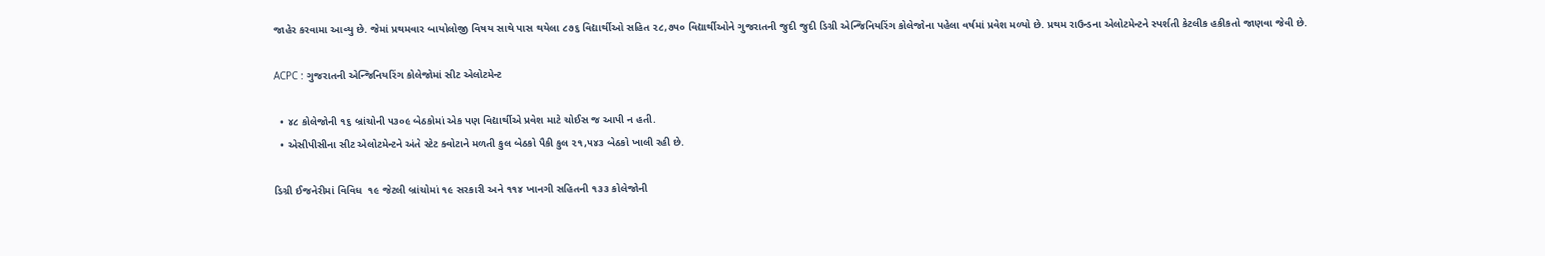જાહેર કરવામા આવ્યુ છે. જેમાં પ્રથમવાર બાયોલોજી વિષય સાથે પાસ થયેલા ૮૭૬ વિદ્યાર્થીઓ સહિત ૨૮,૭૫૦ વિદ્યાર્થીઓને ગુજરાતની જુદી જુદી ડિગ્રી એન્જિનિયરિંગ કોલેજોના પહેલા વર્ષમાં પ્રવેશ મળ્યો છે. પ્રથમ રાઉન્ડના એલોટમેન્ટને સ્પર્શતી કેટલીક હકીકતો જાણવા જેવી છે.

ACPC : ગુજરાતની એન્જિનિયરિંગ કોલેજોમાં સીટ એલોટમેન્ટ

  • ૪૮ કોલેજોની ૧૬ બ્રાંચોની ૫૩૦૯ બેઠકોમાં એક પણ વિદ્યાર્થીએ પ્રવેશ માટે ચોઈસ જ આપી ન હતી.
  • એસીપીસીના સીટ એલોટમેન્ટને અંતે સ્ટેટ ક્વોટાને મળતી કુલ બેઠકો પૈકી કુલ ૨૧,૫૪૩ બેઠકો ખાલી રહી છે.

ડિગ્રી ઈજનેરીમાં વિવિધ  ૧૯ જેટલી બ્રાંચોમાં ૧૯ સરકારી અને ૧૧૪ ખાનગી સહિતની ૧૩૩ કોલેજોની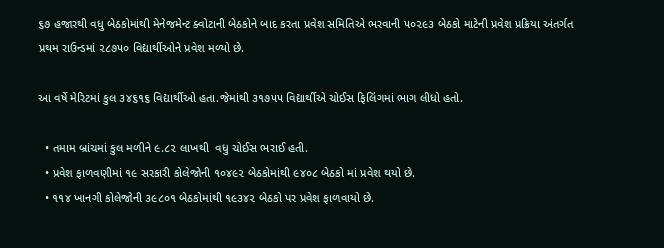૬૭ હજારથી વધુ બેઠકોમાંથી મેનેજમેન્ટ ક્વોટાની બેઠકોને બાદ કરતા પ્રવેશ સમિતિએ ભરવાની ૫૦૨૯૩ બેઠકો માટેની પ્રવેશ પ્રક્રિયા અંતર્ગત પ્રથમ રાઉન્ડમાં ૨૮૭૫૦ વિદ્યાર્થીઓને પ્રવેશ મળ્યો છે.

આ વર્ષે મેરિટમાં કુલ ૩૪૬૧૬ વિદ્યાર્થીઓ હતા.જેમાંથી ૩૧૭૫૫ વિદ્યાર્થીએ ચોઈસ ફિલિંગમાં ભાગ લીધો હતો.

  • તમામ બ્રાંચમાં કુલ મળીને ૯.૮૨ લાખથી  વધુ ચોઈસ ભરાઈ હતી.
  • પ્રવેશ ફાળવણીમાં ૧૯ સરકારી કોલેજોની ૧૦૪૯૨ બેઠકોમાંથી ૯૪૦૮ બેઠકો માં પ્રવેશ થયો છે.
  • ૧૧૪ ખાનગી કોલેજોની ૩૯૮૦૧ બેઠકોમાંથી ૧૯૩૪૨ બેઠકો પર પ્રવેશ ફાળવાયો છે.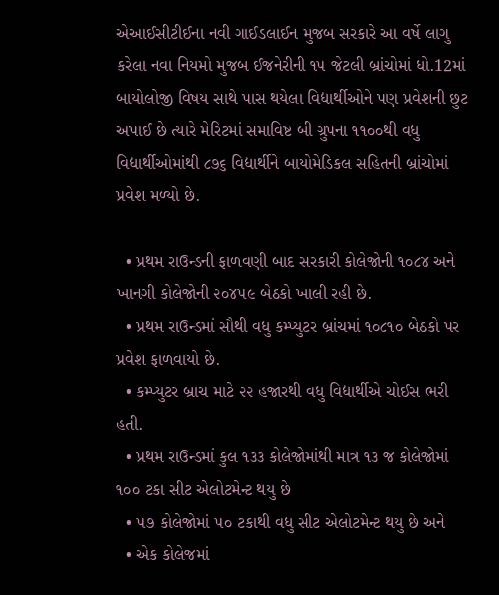એઆઈસીટીઈના નવી ગાઈડલાઈન મુજબ સરકારે આ વર્ષે લાગુ કરેલા નવા નિયમો મુજબ ઈજનેરીની ૧૫ જેટલી બ્રાંચોમાં ધો.12માં બાયોલોજી વિષય સાથે પાસ થયેલા વિદ્યાર્થીઓને પણ પ્રવેશની છુટ અપાઈ છે ત્યારે મેરિટમાં સમાવિષ્ટ બી ગ્રુપના ૧૧૦૦થી વધુ વિદ્યાર્થીઓમાંથી ૮૭૬ વિદ્યાર્થીને બાયોમેડિકલ સહિતની બ્રાંચોમાં પ્રવેશ મળ્યો છે.

  • પ્રથમ રાઉન્ડની ફાળવણી બાદ સરકારી કોલેજોની ૧૦૮૪ અને ખાનગી કોલેજોની ૨૦૪૫૯ બેઠકો ખાલી રહી છે.
  • પ્રથમ રાઉન્ડમાં સૌથી વધુ કમ્પ્યુટર બ્રાંચમાં ૧૦૮૧૦ બેઠકો પર પ્રવેશ ફાળવાયો છે.
  • કમ્પ્યુટર બ્રાચ માટે ૨૨ હજારથી વધુ વિદ્યાર્થીએ ચોઈસ ભરી હતી.
  • પ્રથમ રાઉન્ડમાં કુલ ૧૩૩ કોલેજોમાંથી માત્ર ૧૩ જ કોલેજોમાં ૧૦૦ ટકા સીટ એલોટમેન્ટ થયુ છે
  • ૫૭ કોલેજોમાં ૫૦ ટકાથી વધુ સીટ એલોટમેન્ટ થયુ છે અને
  • એક કોલેજમાં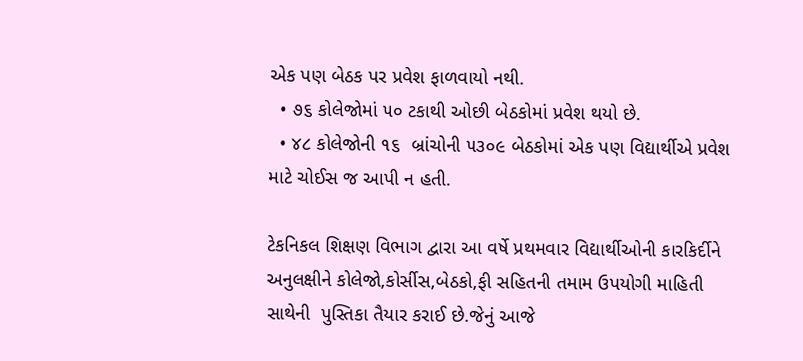એક પણ બેઠક પર પ્રવેશ ફાળવાયો નથી.
  • ૭૬ કોલેજોમાં ૫૦ ટકાથી ઓછી બેઠકોમાં પ્રવેશ થયો છે.
  • ૪૮ કોલેજોની ૧૬  બ્રાંચોની ૫૩૦૯ બેઠકોમાં એક પણ વિદ્યાર્થીએ પ્રવેશ માટે ચોઈસ જ આપી ન હતી.

ટેકનિકલ શિક્ષણ વિભાગ દ્વારા આ વર્ષે પ્રથમવાર વિદ્યાર્થીઓની કારકિર્દીને અનુલક્ષીને કોલેજો,કોર્સીસ,બેઠકો,ફી સહિતની તમામ ઉપયોગી માહિતી સાથેની  પુસ્તિકા તૈયાર કરાઈ છે.જેનું આજે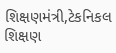શિક્ષણમંત્રી,ટેકનિકલ શિક્ષણ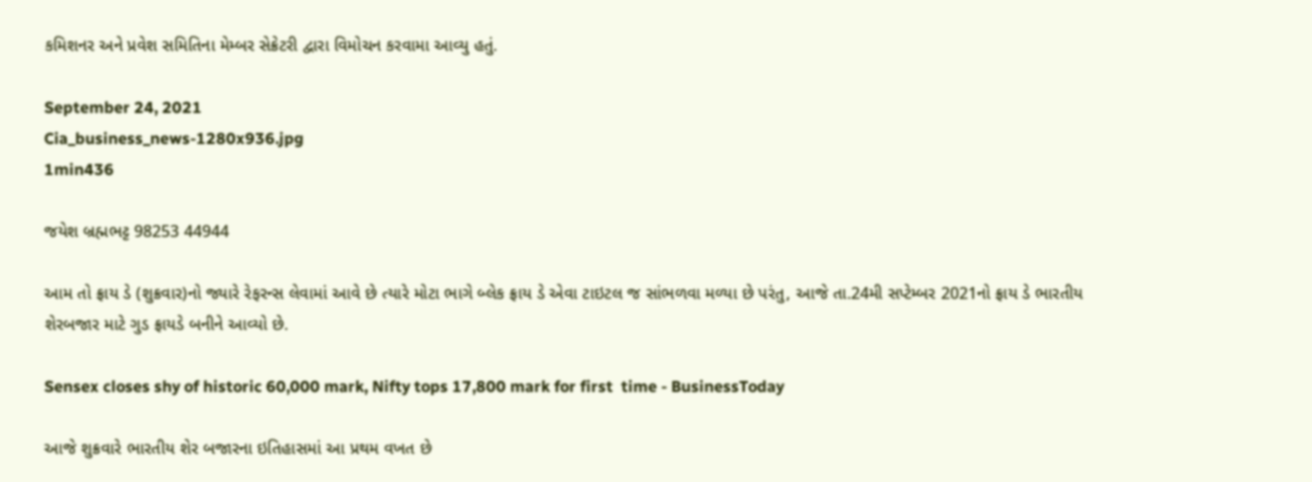કમિશનર અને પ્રવેશ સમિતિના મેમ્બર સેક્રેટરી દ્વારા વિમોચન કરવામા આવ્યુ હતું.

September 24, 2021
Cia_business_news-1280x936.jpg
1min436

જયેશ બ્રહ્મભટ્ટ 98253 44944

આમ તો ફ્રાય ડે (શુક્રવાર)નો જ્યારે રેફરન્સ લેવામાં આવે છે ત્યારે મોટા ભાગે બ્લેક ફ્રાય ડે એવા ટાઇટલ જ સાંભળવા મળ્યા છે પરંતુ, આજે તા.24મી સપ્ટેમ્બર 2021નો ફ્રાય ડે ભારતીય શેરબજાર માટે ગુડ ફ્રાયડે બનીને આવ્યો છે.

Sensex closes shy of historic 60,000 mark, Nifty tops 17,800 mark for first  time - BusinessToday

આજે શુક્રવારે ભારતીય શેર બજારના ઇતિહાસમાં આ પ્રથમ વખત છે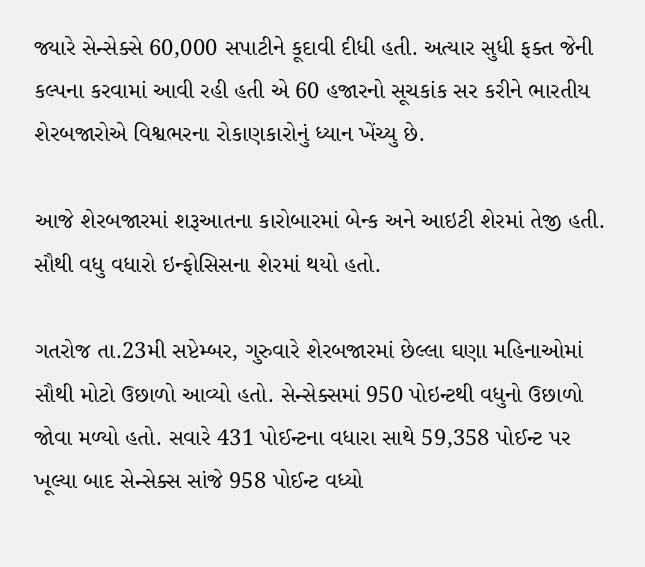જ્યારે સેન્સેક્સે 60,000 સપાટીને કૂદાવી દીધી હતી. અત્યાર સુધી ફક્ત જેની કલ્પના કરવામાં આવી રહી હતી એ 60 હજારનો સૂચકાંક સર કરીને ભારતીય શેરબજારોએ વિશ્વભરના રોકાણકારોનું ધ્યાન ખેંચ્યુ છે.

આજે શેરબજારમાં શરૂઆતના કારોબારમાં બેન્ક અને આઇટી શેરમાં તેજી હતી. સૌથી વધુ વધારો ઇન્ફોસિસના શેરમાં થયો હતો.

ગતરોજ તા.23મી સપ્ટેમ્બર, ગુરુવારે શેરબજારમાં છેલ્લા ઘણા મહિનાઓમાં સૌથી મોટો ઉછાળો આવ્યો હતો. સેન્સેક્સમાં 950 પોઇન્ટથી વધુનો ઉછાળો જોવા મળ્યો હતો. સવારે 431 પોઈન્ટના વધારા સાથે 59,358 પોઈન્ટ પર ખૂલ્યા બાદ સેન્સેક્સ સાંજે 958 પોઈન્ટ વધ્યો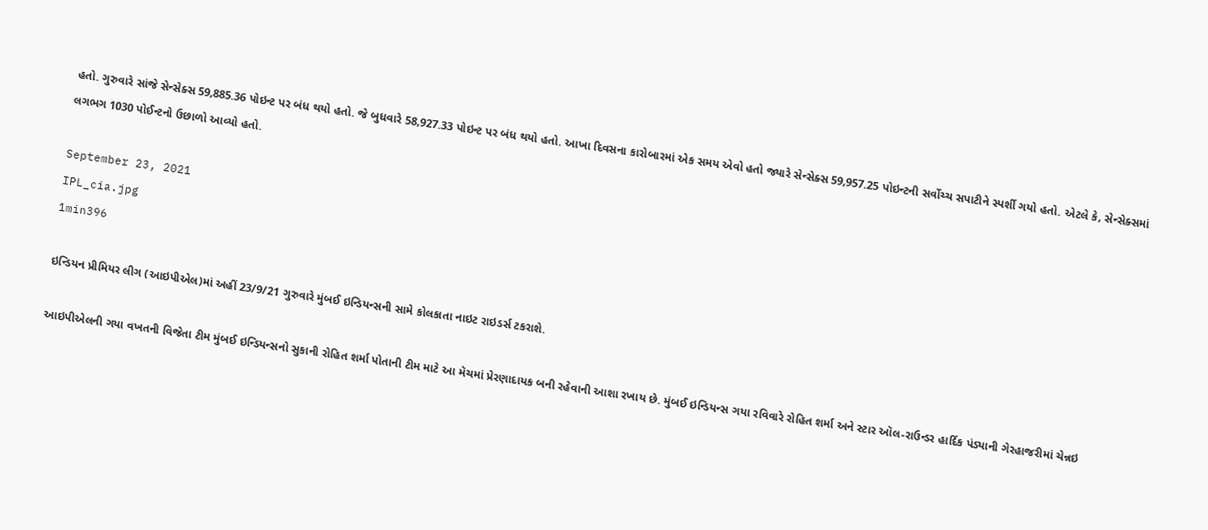હતો. ગુરુવારે સાંજે સેન્સેક્સ 59,885.36 પોઇન્ટ પર બંધ થયો હતો. જે બુધવારે 58,927.33 પોઇન્ટ પર બંધ થયો હતો. આખા દિવસના કારોબારમાં એક સમય એવો હતો જ્યારે સેન્સેક્સ 59,957.25 પોઇન્ટની સર્વોચ્ચ સપાટીને સ્પર્શી ગયો હતો. એટલે કે, સેન્સેક્સમાં લગભગ 1030 પોઈન્ટનો ઉછાળો આવ્યો હતો.

September 23, 2021
IPL_cia.jpg
1min396

ઇન્ડિયન પ્રીમિયર લીગ (આઇપીએલ)માં અહીં 23/9/21 ગુરુવારે મુંબઈ ઇન્ડિયન્સની સામે કોલકાતા નાઇટ રાઇડર્સ ટકરાશે.

આઇપીએલની ગયા વખતની વિજેતા ટીમ મુંબઈ ઇન્ડિયન્સનો સુકાની રોહિત શર્મા પોતાની ટીમ માટે આ મૅચમાં પ્રેરણાદાયક બની રહેવાની આશા રખાય છે. મુંબઈ ઇન્ડિયન્સ ગયા રવિવારે રોહિત શર્મા અને સ્ટાર ઑલ-રાઉન્ડર હાર્દિક પંડ્યાની ગેરહાજરીમાં ચેન્નઇ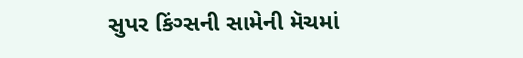સુપર કિંગ્સની સામેની મૅચમાં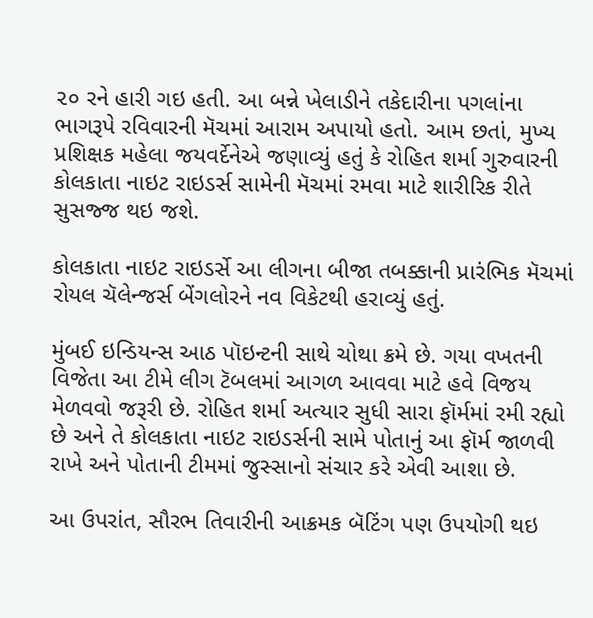૨૦ રને હારી ગઇ હતી. આ બન્ને ખેલાડીને તકેદારીના પગલાંના ભાગરૂપે રવિવારની મૅચમાં આરામ અપાયો હતો. આમ છતાં, મુખ્ય પ્રશિક્ષક મહેલા જયવર્દેનેએ જણાવ્યું હતું કે રોહિત શર્મા ગુરુવારની કોલકાતા નાઇટ રાઇડર્સ સામેની મૅચમાં રમવા માટે શારીરિક રીતે સુસજ્જ થઇ જશે.

કોલકાતા નાઇટ રાઇડર્સે આ લીગના બીજા તબક્કાની પ્રારંભિક મૅચમાં રોયલ ચૅલેન્જર્સ બેંગલોરને નવ વિકેટથી હરાવ્યું હતું.

મુંબઈ ઇન્ડિયન્સ આઠ પૉઇન્ટની સાથે ચોથા ક્રમે છે. ગયા વખતની વિજેતા આ ટીમે લીગ ટૅબલમાં આગળ આવવા માટે હવે વિજય મેળવવો જરૂરી છે. રોહિત શર્મા અત્યાર સુધી સારા ફૉર્મમાં રમી રહ્યો છે અને તે કોલકાતા નાઇટ રાઇડર્સની સામે પોતાનું આ ફૉર્મ જાળવી રાખે અને પોતાની ટીમમાં જુસ્સાનો સંચાર કરે એવી આશા છે.

આ ઉપરાંત, સૌરભ તિવારીની આક્રમક બૅટિંગ પણ ઉપયોગી થઇ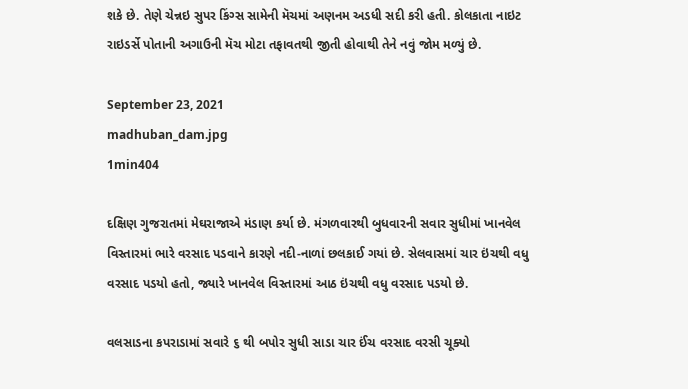શકે છે. તેણે ચેન્નઇ સુપર કિંગ્સ સામેની મૅચમાં અણનમ અડધી સદી કરી હતી. કોલકાતા નાઇટ રાઇડર્સે પોતાની અગાઉની મૅચ મોટા તફાવતથી જીતી હોવાથી તેને નવું જોમ મળ્યું છે.

September 23, 2021
madhuban_dam.jpg
1min404

દક્ષિણ ગુજરાતમાં મેઘરાજાએ મંડાણ કર્યા છે. મંગળવારથી બુધવારની સવાર સુધીમાં ખાનવેલ વિસ્તારમાં ભારે વરસાદ પડવાને કારણે નદી-નાળાં છલકાઈ ગયાં છે. સેલવાસમાં ચાર ઇંચથી વધુ વરસાદ પડયો હતો, જ્યારે ખાનવેલ વિસ્તારમાં આઠ ઇંચથી વધુ વરસાદ પડયો છે.

વલસાડના કપરાડામાં સવારે ૬ થી બપોર સુધી સાડા ચાર ઈંચ વરસાદ વરસી ચૂક્યો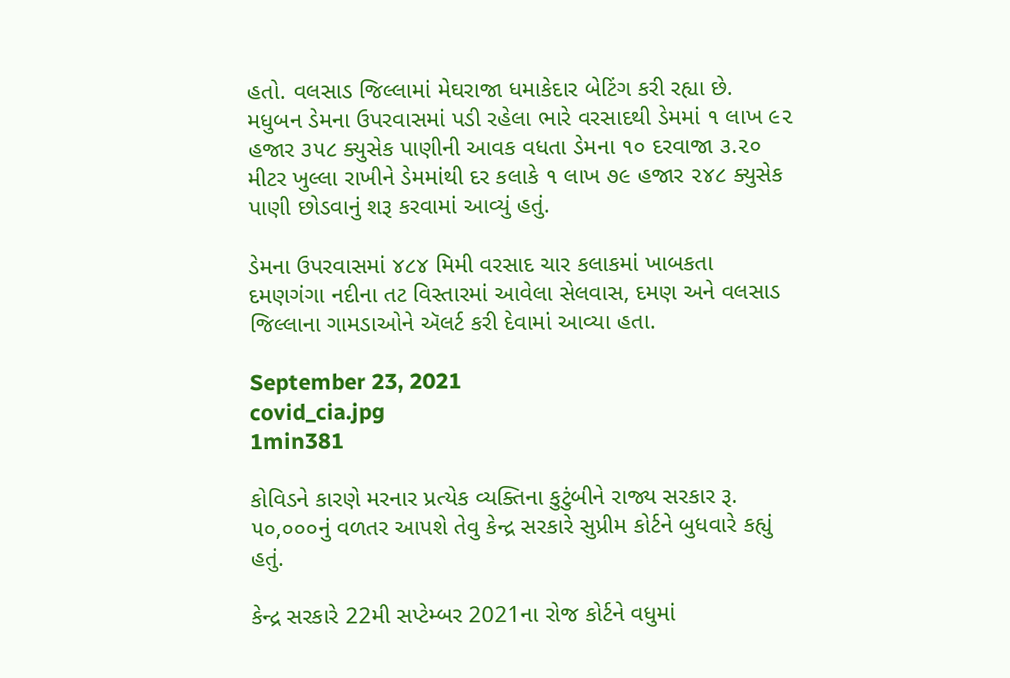હતો. વલસાડ જિલ્લામાં મેઘરાજા ધમાકેદાર બેટિંગ કરી રહ્યા છે. મધુબન ડેમના ઉપરવાસમાં પડી રહેલા ભારે વરસાદથી ડેમમાં ૧ લાખ ૯૨ હજાર ૩૫૮ ક્યુસેક પાણીની આવક વધતા ડેમના ૧૦ દરવાજા ૩.૨૦ મીટર ખુલ્લા રાખીને ડેમમાંથી દર કલાકે ૧ લાખ ૭૯ હજાર ૨૪૮ ક્યુસેક પાણી છોડવાનું શરૂ કરવામાં આવ્યું હતું.

ડેમના ઉપરવાસમાં ૪૮૪ મિમી વરસાદ ચાર કલાકમાં ખાબકતા દમણગંગા નદીના તટ વિસ્તારમાં આવેલા સેલવાસ, દમણ અને વલસાડ જિલ્લાના ગામડાઓને ઍલર્ટ કરી દેવામાં આવ્યા હતા.

September 23, 2021
covid_cia.jpg
1min381

કોવિડને કારણે મરનાર પ્રત્યેક વ્યક્તિના કુટુંબીને રાજ્ય સરકાર રૂ. ૫૦,૦૦૦નું વળતર આપશે તેવુ કેન્દ્ર સરકારે સુપ્રીમ કોર્ટને બુધવારે કહ્યું હતું.

કેન્દ્ર સરકારે 22મી સપ્ટેમ્બર 2021ના રોજ કોર્ટને વધુમાં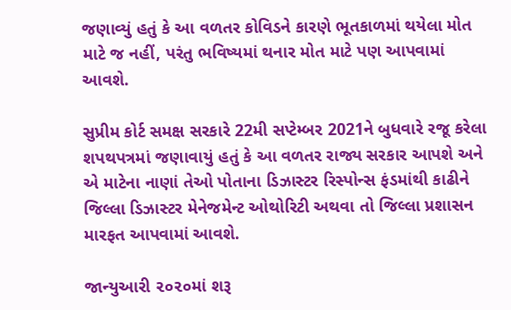જણાવ્યું હતું કે આ વળતર કોવિડને કારણે ભૂતકાળમાં થયેલા મોત માટે જ નહીં, પરંતુ ભવિષ્યમાં થનાર મોત માટે પણ આપવામાં આવશે.

સુપ્રીમ કોર્ટ સમક્ષ સરકારે 22મી સપ્ટેમ્બર 2021ને બુધવારે રજૂ કરેલા શપથપત્રમાં જણાવાયું હતું કે આ વળતર રાજ્ય સરકાર આપશે અને એ માટેના નાણાં તેઓ પોતાના ડિઝાસ્ટર રિસ્પોન્સ ફંડમાંથી કાઢીને જિલ્લા ડિઝાસ્ટર મેનેજમેન્ટ ઓથોરિટી અથવા તો જિલ્લા પ્રશાસન મારફત આપવામાં આવશે.

જાન્યુઆરી ૨૦૨૦માં શરૂ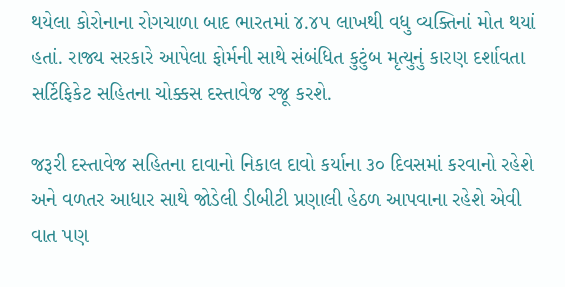થયેલા કોરોનાના રોગચાળા બાદ ભારતમાં ૪.૪૫ લાખથી વધુ વ્યક્તિનાં મોત થયાં હતાં. રાજ્ય સરકારે આપેલા ફોર્મની સાથે સંબંધિત કુટુંબ મૃત્યુનું કારણ દર્શાવતા સર્ટિફિકેટ સહિતના ચોક્કસ દસ્તાવેજ રજૂ કરશે.

જરૂરી દસ્તાવેજ સહિતના દાવાનો નિકાલ દાવો કર્યાના ૩૦ દિવસમાં કરવાનો રહેશે અને વળતર આધાર સાથે જોડેલી ડીબીટી પ્રણાલી હેઠળ આપવાના રહેશે એવી વાત પણ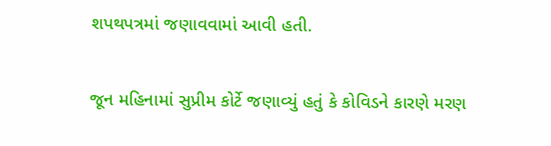શપથપત્રમાં જણાવવામાં આવી હતી.

જૂન મહિનામાં સુપ્રીમ કોર્ટે જણાવ્યું હતું કે કોવિડને કારણે મરણ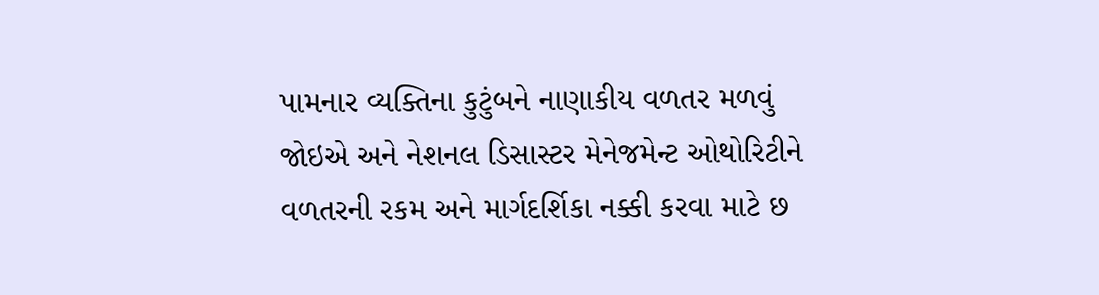પામનાર વ્યક્તિના કુટુંબને નાણાકીય વળતર મળવું જોઇએ અને નેશનલ ડિસાસ્ટર મેનેજમેન્ટ ઓથોરિટીને વળતરની રકમ અને માર્ગદર્શિકા નક્કી કરવા માટે છ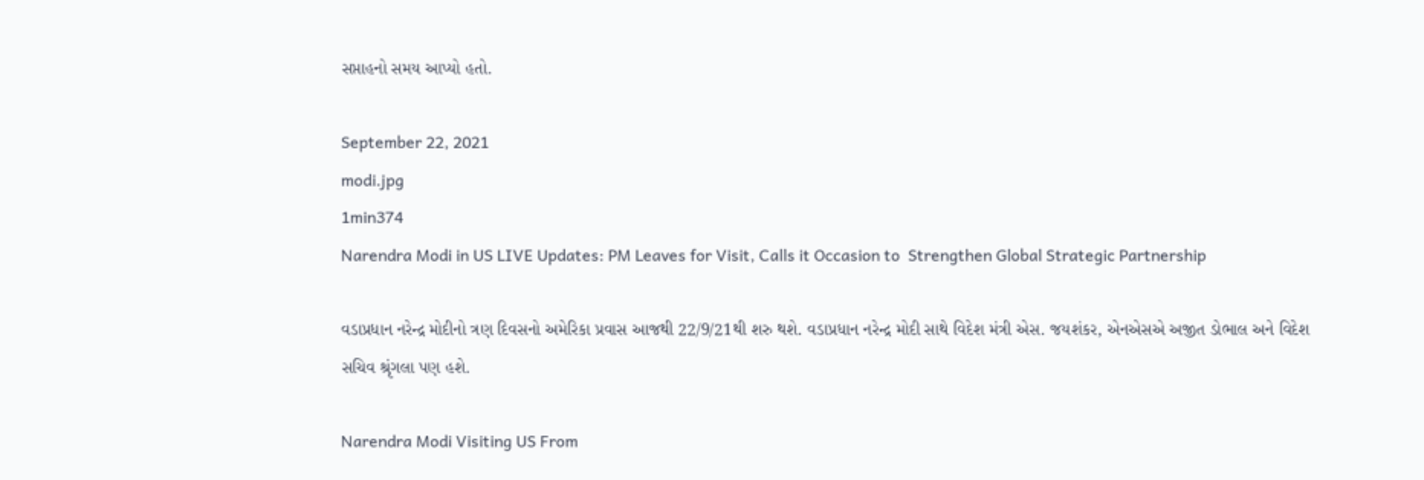સપ્તાહનો સમય આપ્યો હતો.

September 22, 2021
modi.jpg
1min374
Narendra Modi in US LIVE Updates: PM Leaves for Visit, Calls it Occasion to  Strengthen Global Strategic Partnership

વડાપ્રધાન નરેન્દ્ર મોદીનો ત્રણ દિવસનો અમેરિકા પ્રવાસ આજથી 22/9/21થી શરુ થશે. વડાપ્રધાન નરેન્દ્ર મોદી સાથે વિદેશ મંત્રી એસ. જયશંકર, એનએસએ અજીત ડોભાલ અને વિદેશ સચિવ શ્રૃંગલા પણ હશે.

Narendra Modi Visiting US From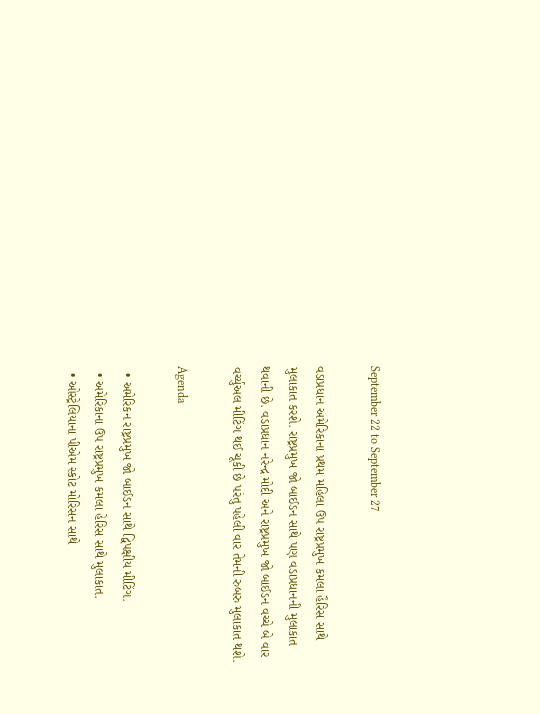September 22 to September 27

વડાપ્રધાન અમેરિકાના પ્રથમ મહિલા ઉપ રાષ્ટ્રપ્રમુખ કમલા હૈરિસ સાથે મુલાકાત કરશે. રાષ્ટ્રપ્રમુખ જો બાઈડન સાથે પણ વડાપ્રધાનની મુલાકાત થવાની છે. વડાપ્રધાન નરેન્દ્ર મોદી અને રાષ્ટ્રપ્રમુખ જો બાઈડન વચ્ચે બે વાર વર્ચ્યુઅલ મીટિંગ થઈ ચૂકી છે પરંતુ પહેલી વાર તેમની રુબરુ મુલાકાત થશે.

Agenda

  • અમેરિકન રાષ્ટ્રપ્રમુખ જો બાઈડન સાથે દ્વિપક્ષીય મીટિંગ.
  • અમેરિકાના ઉપ રાષ્ટ્રપ્રમુખ કમલા હેરિસ સાથે મુલાકાત.
  • ઓસ્ટ્રેલિયાના પીએમ સ્કોટ મોરિસન સાથે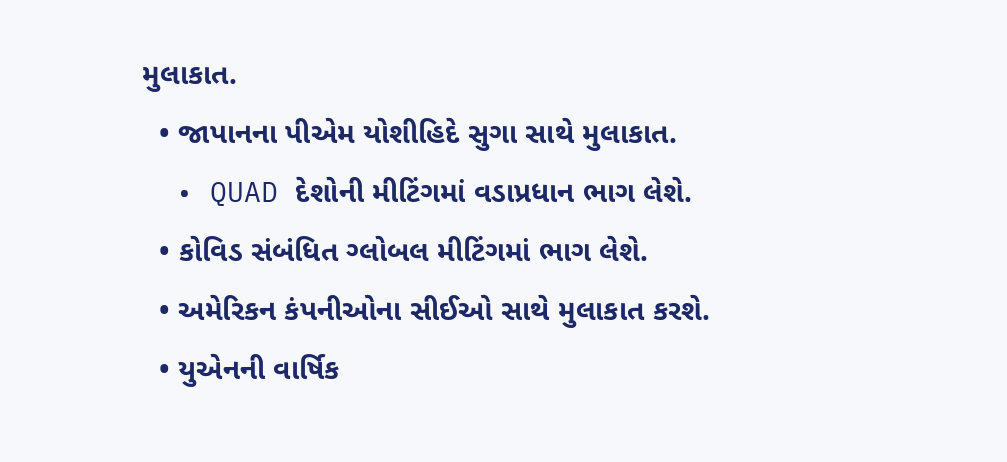મુલાકાત.
  • જાપાનના પીએમ યોશીહિદે સુગા સાથે મુલાકાત.
  • QUAD દેશોની મીટિંગમાં વડાપ્રધાન ભાગ લેશે.
  • કોવિડ સંબંધિત ગ્લોબલ મીટિંગમાં ભાગ લેશે.
  • અમેરિકન કંપનીઓના સીઈઓ સાથે મુલાકાત કરશે.
  • યુએનની વાર્ષિક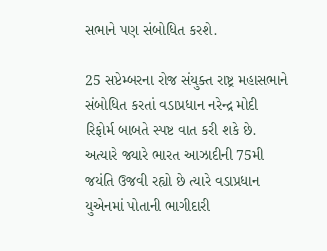સભાને પણ સંબોધિત કરશે.

25 સપ્ટેમ્બરના રોજ સંયુક્ત રાષ્ટ્ર મહાસભાને સંબોધિત કરતાં વડાપ્રધાન નરેન્દ્ર મોદી રિફોર્મ બાબતે સ્પષ્ટ વાત કરી શકે છે. અત્યારે જ્યારે ભારત આઝાદીની 75મી જયંતિ ઉજવી રહ્યો છે ત્યારે વડાપ્રધાન યુએનમાં પોતાની ભાગીદારી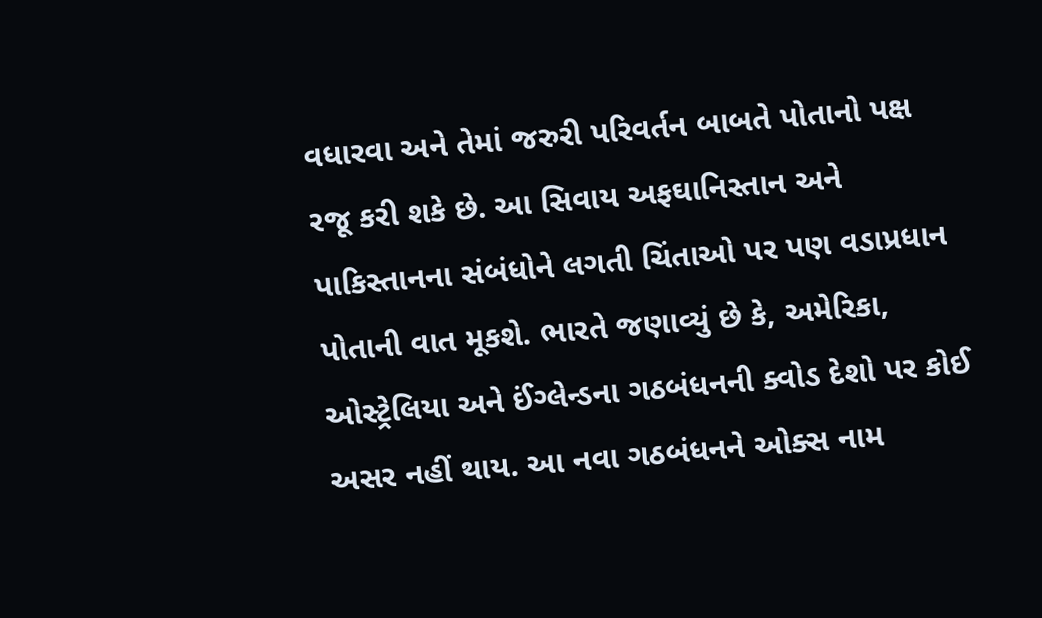વધારવા અને તેમાં જરુરી પરિવર્તન બાબતે પોતાનો પક્ષ રજૂ કરી શકે છે. આ સિવાય અફઘાનિસ્તાન અને પાકિસ્તાનના સંબંધોને લગતી ચિંતાઓ પર પણ વડાપ્રધાન પોતાની વાત મૂકશે. ભારતે જણાવ્યું છે કે, અમેરિકા, ઓસ્ટ્રેલિયા અને ઈંગ્લેન્ડના ગઠબંધનની ક્વોડ દેશો પર કોઈ અસર નહીં થાય. આ નવા ગઠબંધનને ઓક્સ નામ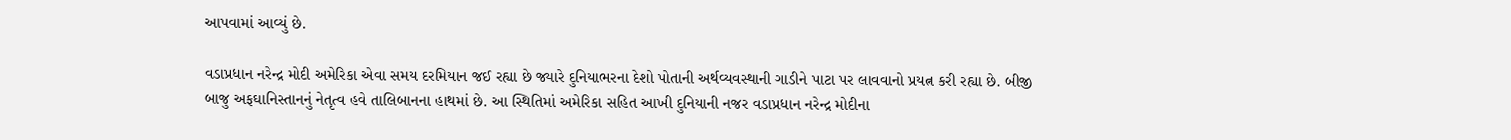આપવામાં આવ્યું છે.

વડાપ્રધાન નરેન્દ્ર મોદી અમેરિકા એવા સમય દરમિયાન જઈ રહ્યા છે જ્યારે દુનિયાભરના દેશો પોતાની અર્થવ્યવસ્થાની ગાડીને પાટા પર લાવવાનો પ્રયત્ન કરી રહ્યા છે. બીજી બાજુ અફઘાનિસ્તાનનું નેતૃત્વ હવે તાલિબાનના હાથમાં છે. આ સ્થિતિમાં અમેરિકા સહિત આખી દુનિયાની નજર વડાપ્રધાન નરેન્દ્ર મોદીના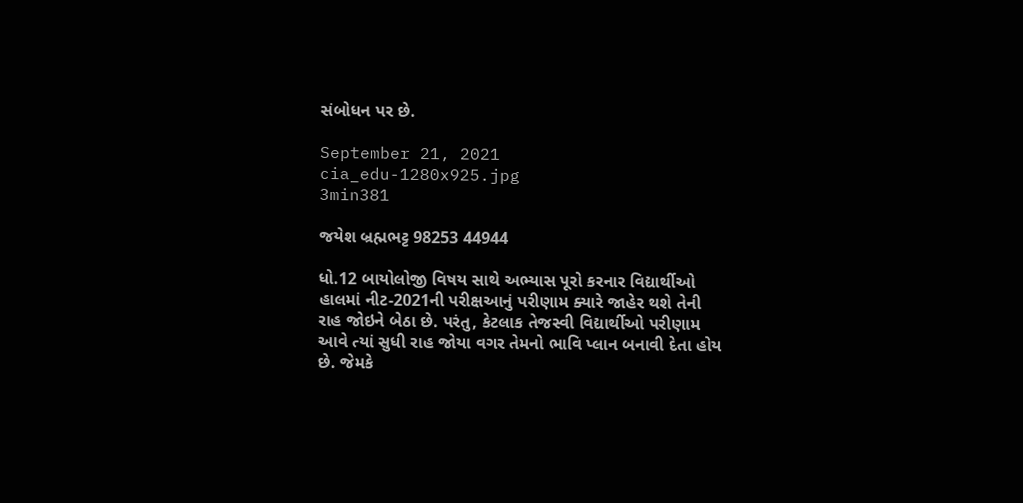સંબોધન પર છે.

September 21, 2021
cia_edu-1280x925.jpg
3min381

જયેશ બ્રહ્મભટ્ટ 98253 44944

ધો.12 બાયોલોજી વિષય સાથે અભ્યાસ પૂરો કરનાર વિદ્યાર્થીઓ હાલમાં નીટ-2021ની પરીક્ષઆનું પરીણામ ક્યારે જાહેર થશે તેની રાહ જોઇને બેઠા છે. પરંતુ, કેટલાક તેજસ્વી વિદ્યાર્થીઓ પરીણામ આવે ત્યાં સુધી રાહ જોયા વગર તેમનો ભાવિ પ્લાન બનાવી દેતા હોય છે. જેમકે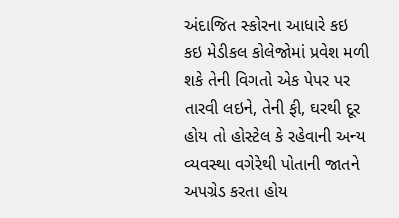અંદાજિત સ્કોરના આધારે કઇ કઇ મેડીકલ કોલેજોમાં પ્રવેશ મળી શકે તેની વિગતો એક પેપર પર તારવી લઇને, તેની ફી, ઘરથી દૂર હોય તો હોસ્ટેલ કે રહેવાની અન્ય વ્યવસ્થા વગેરેથી પોતાની જાતને અપગ્રેડ કરતા હોય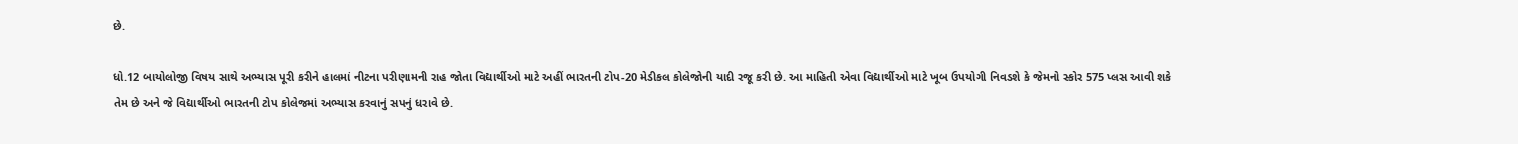છે.

ધો.12 બાયોલોજી વિષય સાથે અભ્યાસ પૂરી કરીને હાલમાં નીટના પરીણામની રાહ જોતા વિદ્યાર્થીઓ માટે અહીં ભારતની ટોપ-20 મેડીકલ કોલેજોની યાદી રજૂ કરી છે. આ માહિતી એવા વિદ્યાર્થીઓ માટે ખૂબ ઉપયોગી નિવડશે કે જેમનો સ્કોર 575 પ્લસ આવી શકે તેમ છે અને જે વિદ્યાર્થીઓ ભારતની ટોપ કોલેજમાં અભ્યાસ કરવાનું સપનું ધરાવે છે.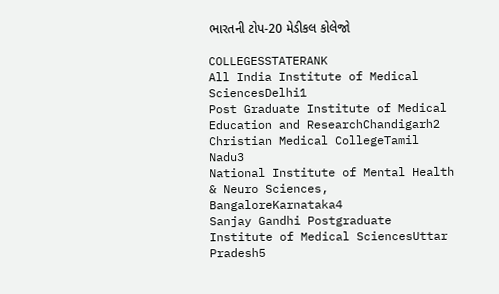ભારતની ટોપ-20 મેડીકલ કોલેજો

COLLEGESSTATERANK
All India Institute of Medical SciencesDelhi1
Post Graduate Institute of Medical Education and ResearchChandigarh2
Christian Medical CollegeTamil Nadu3
National Institute of Mental Health & Neuro Sciences, BangaloreKarnataka4
Sanjay Gandhi Postgraduate Institute of Medical SciencesUttar Pradesh5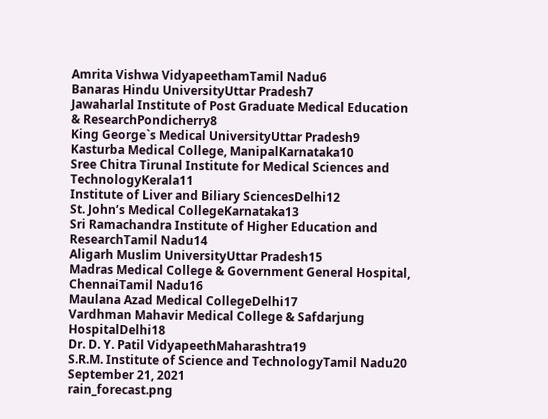Amrita Vishwa VidyapeethamTamil Nadu6
Banaras Hindu UniversityUttar Pradesh7
Jawaharlal Institute of Post Graduate Medical Education & ResearchPondicherry8
King George`s Medical UniversityUttar Pradesh9
Kasturba Medical College, ManipalKarnataka10
Sree Chitra Tirunal Institute for Medical Sciences and TechnologyKerala11
Institute of Liver and Biliary SciencesDelhi12
St. John’s Medical CollegeKarnataka13
Sri Ramachandra Institute of Higher Education and ResearchTamil Nadu14
Aligarh Muslim UniversityUttar Pradesh15
Madras Medical College & Government General Hospital, ChennaiTamil Nadu16
Maulana Azad Medical CollegeDelhi17
Vardhman Mahavir Medical College & Safdarjung HospitalDelhi18
Dr. D. Y. Patil VidyapeethMaharashtra19
S.R.M. Institute of Science and TechnologyTamil Nadu20
September 21, 2021
rain_forecast.png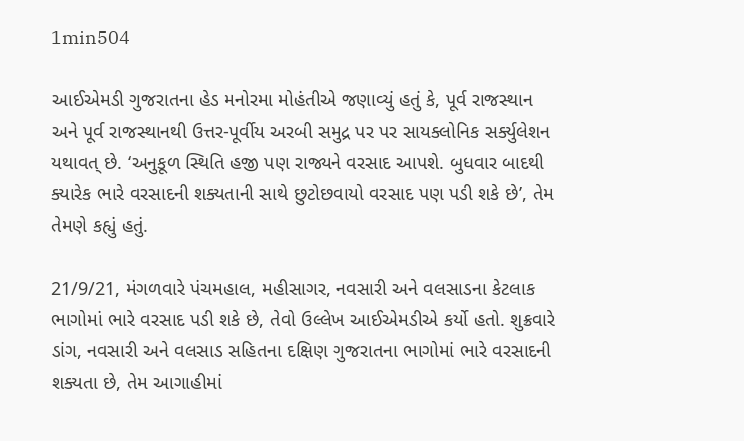1min504

આઈએમડી ગુજરાતના હેડ મનોરમા મોહંતીએ જણાવ્યું હતું કે, પૂર્વ રાજસ્થાન અને પૂર્વ રાજસ્થાનથી ઉત્તર-પૂર્વીય અરબી સમુદ્ર પર પર સાયક્લોનિક સર્ક્યુલેશન યથાવત્ છે. ‘અનુકૂળ સ્થિતિ હજી પણ રાજ્યને વરસાદ આપશે. બુધવાર બાદથી ક્યારેક ભારે વરસાદની શક્યતાની સાથે છુટોછવાયો વરસાદ પણ પડી શકે છે’, તેમ તેમણે કહ્યું હતું.

21/9/21, મંગળવારે પંચમહાલ, મહીસાગર, નવસારી અને વલસાડના કેટલાક ભાગોમાં ભારે વરસાદ પડી શકે છે, તેવો ઉલ્લેખ આઈએમડીએ કર્યો હતો. શુક્રવારે ડાંગ, નવસારી અને વલસાડ સહિતના દક્ષિણ ગુજરાતના ભાગોમાં ભારે વરસાદની શક્યતા છે, તેમ આગાહીમાં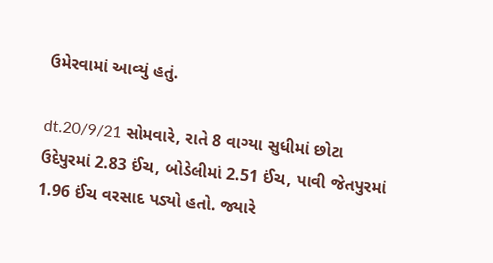ઉમેરવામાં આવ્યું હતું.

dt.20/9/21 સોમવારે, રાતે 8 વાગ્યા સુધીમાં છોટા ઉદેપુરમાં 2.83 ઈંચ, બોડેલીમાં 2.51 ઈંચ, પાવી જેતપુરમાં 1.96 ઈંચ વરસાદ પડ્યો હતો. જ્યારે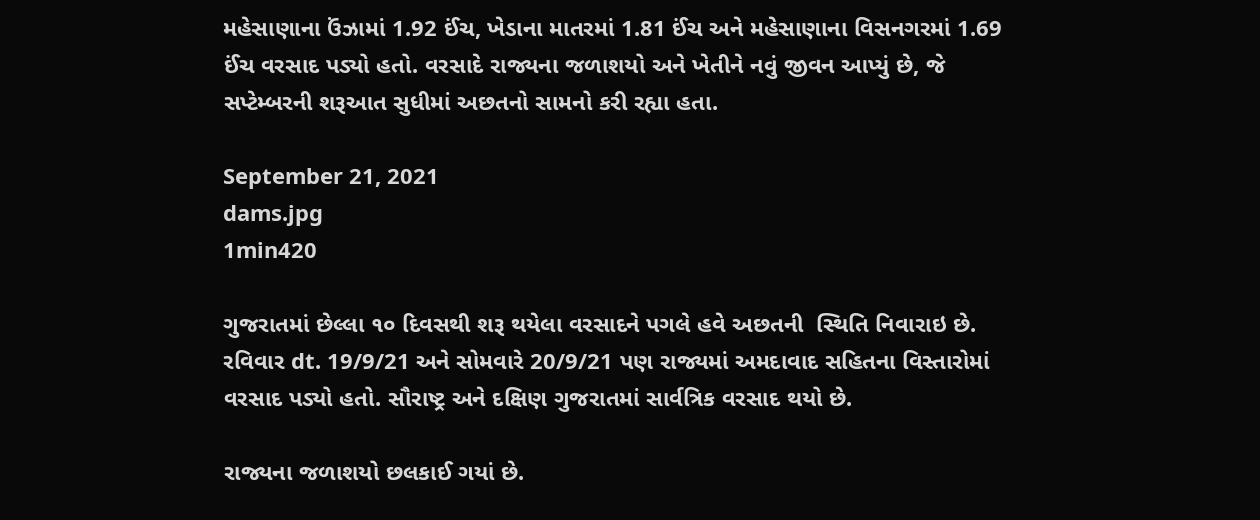મહેસાણાના ઉંઝામાં 1.92 ઈંચ, ખેડાના માતરમાં 1.81 ઈંચ અને મહેસાણાના વિસનગરમાં 1.69 ઈંચ વરસાદ પડ્યો હતો. વરસાદે રાજ્યના જળાશયો અને ખેતીને નવું જીવન આપ્યું છે, જે સપ્ટેમ્બરની શરૂઆત સુધીમાં અછતનો સામનો કરી રહ્યા હતા.

September 21, 2021
dams.jpg
1min420

ગુજરાતમાં છેલ્લા ૧૦ દિવસથી શરૂ થયેલા વરસાદને પગલે હવે અછતની  સ્થિતિ નિવારાઇ છે. રવિવાર dt. 19/9/21 અને સોમવારે 20/9/21 પણ રાજ્યમાં અમદાવાદ સહિતના વિસ્તારોમાં વરસાદ પડ્યો હતો. સૌરાષ્ટ્ર અને દક્ષિણ ગુજરાતમાં સાર્વત્રિક વરસાદ થયો છે.

રાજ્યના જળાશયો છલકાઈ ગયાં છે.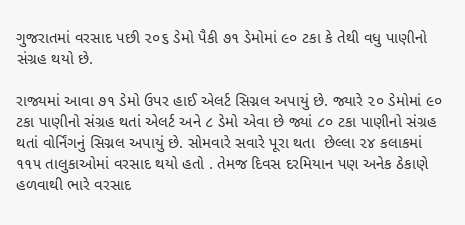ગુજરાતમાં વરસાદ પછી ૨૦૬ ડેમો પૈકી ૭૧ ડેમોમાં ૯૦ ટકા કે તેથી વધુ પાણીનો સંગ્રહ થયો છે.

રાજ્યમાં આવા ૭૧ ડેમો ઉપર હાઈ એલર્ટ સિગ્નલ અપાયું છે. જ્યારે ૨૦ ડેમોમાં ૯૦ ટકા પાણીનો સંગ્રહ થતાં એલર્ટ અને ૮ ડેમો એવા છે જ્યાં ૮૦ ટકા પાણીનો સંગ્રહ થતાં વોર્નિંગનું સિગ્નલ અપાયું છે. સોમવારે સવારે પૂરા થતા  છેલ્લા ૨૪ કલાકમાં ૧૧૫ તાલુકાઓમાં વરસાદ થયો હતો . તેમજ દિવસ દરમિયાન પણ અનેક ઠેકાણે હળવાથી ભારે વરસાદ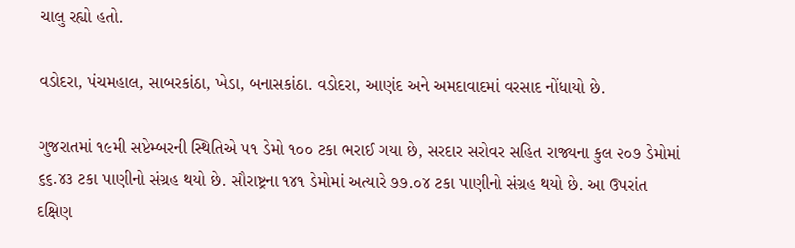ચાલુ રહ્યો હતો.

વડોદરા, પંચમહાલ, સાબરકાંઠા, ખેડા, બનાસકાંઠા. વડોદરા, આણંદ અને અમદાવાદમાં વરસાદ નોંધાયો છે.

ગુજરાતમાં ૧૯મી સપ્ટેમ્બરની સ્થિતિએ ૫૧ ડેમો ૧૦૦ ટકા ભરાઈ ગયા છે, સરદાર સરોવર સહિત રાજ્યના કુલ ૨૦૭ ડેમોમાં ૬૬.૪૩ ટકા પાણીનો સંગ્રહ થયો છે. સૌરાષ્ટ્રના ૧૪૧ ડેમોમાં અત્યારે ૭૭.૦૪ ટકા પાણીનો સંગ્રહ થયો છે. આ ઉપરાંત દક્ષિણ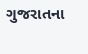ગુજરાતના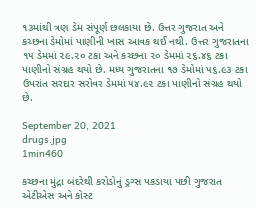૧૩માંથી ત્રણ ડેમ સંપૂર્ણ છલકાયા છે. ઉત્તર ગુજરાત અને કચ્છના ડેમોમાં પાણીની ખાસ આવક થઈ નથી. ઉત્તર ગુજરાતના ૧૫ ડેમમાં ૨૯.૨૦ ટકા અને કચ્છના ૨૦ ડેમમાં ૨૬.૪૬ ટકા પાણીનો સંગ્રહ થયો છે. મધ્ય ગુજરાતના ૧૭ ડેમોમાં ૫૬.૯૩ ટકા ઉપરાંત સરદાર સરોવર ડેમમાં ૫૪.૯૨ ટકા પાણીનો સંગ્રહ થયો છે.

September 20, 2021
drugs.jpg
1min460

કચ્છના મુંદ્રા બંદરેથી કરોડોનું ડ્રગ્સ પકડાયા પછી ગુજરાત એટીએસ અને કોસ્ટ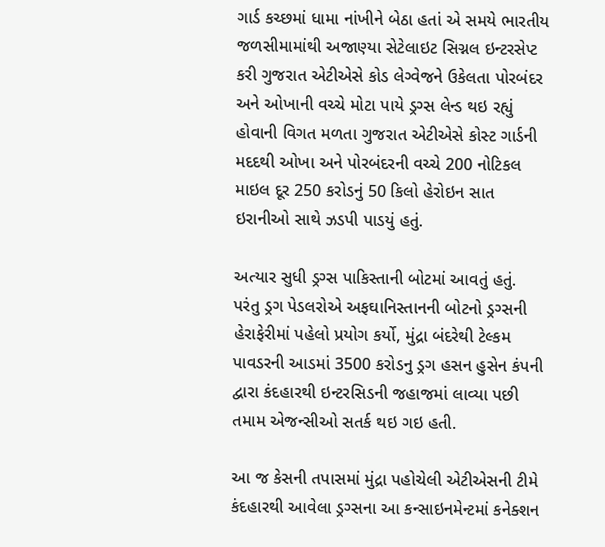ગાર્ડ કચ્છમાં ધામા નાંખીને બેઠા હતાં એ સમયે ભારતીય જળસીમામાંથી અજાણ્યા સેટેલાઇટ સિગ્નલ ઇન્ટરસેપ્ટ કરી ગુજરાત એટીએસે કોડ લેગ્વેજને ઉકેલતા પોરબંદર અને ઓખાની વચ્ચે મોટા પાયે ડ્રગ્સ લેન્ડ થઇ રહ્યું હોવાની વિગત મળતા ગુજરાત એટીએસે કોસ્ટ ગાર્ડની મદદથી ઓખા અને પોરબંદરની વચ્ચે 200 નોટિકલ માઇલ દૂર 250 કરોડનું 50 કિલો હેરોઇન સાત ઇરાનીઓ સાથે ઝડપી પાડયું હતું.

અત્યાર સુધી ડ્રગ્સ પાકિસ્તાની બોટમાં આવતું હતું. પરંતુ ડ્રગ પેડલરોએ અફઘાનિસ્તાનની બોટનો ડ્રગ્સની હેરાફેરીમાં પહેલો પ્રયોગ કર્યો, મુંદ્રા બંદરેથી ટેલ્કમ પાવડરની આડમાં 3500 કરોડનુ ડ્રગ હસન હુસેન કંપની દ્વારા કંદહારથી ઇન્ટરસિડની જહાજમાં લાવ્યા પછી તમામ એજન્સીઓ સતર્ક થઇ ગઇ હતી.

આ જ કેસની તપાસમાં મુંદ્રા પહોચેલી એટીએસની ટીમે કંદહારથી આવેલા ડ્રગ્સના આ કન્સાઇનમેન્ટમાં કનેક્શન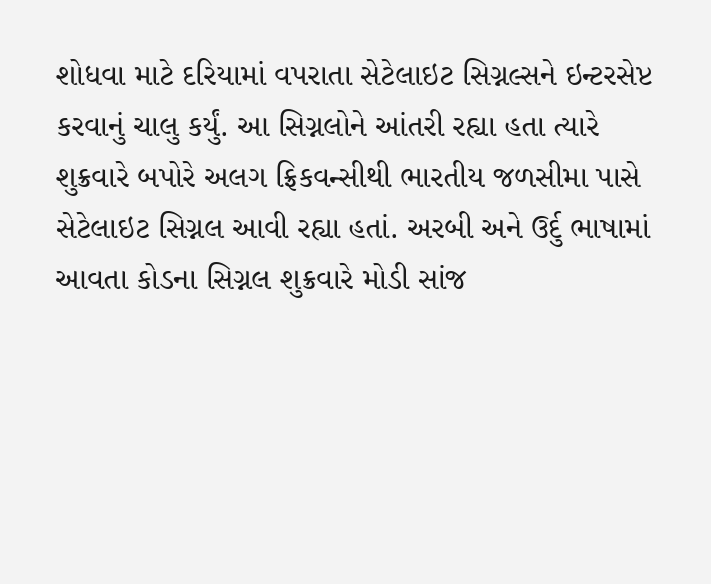શોધવા માટે દરિયામાં વપરાતા સેટેલાઇટ સિગ્નલ્સને ઇન્ટરસેપ્ટ કરવાનું ચાલુ કર્યું. આ સિગ્નલોને આંતરી રહ્યા હતા ત્યારે શુક્રવારે બપોરે અલગ ફ્રિકવન્સીથી ભારતીય જળસીમા પાસે સેટેલાઇટ સિગ્નલ આવી રહ્યા હતાં. અરબી અને ઉર્દુ ભાષામાં આવતા કોડના સિગ્નલ શુક્રવારે મોડી સાંજ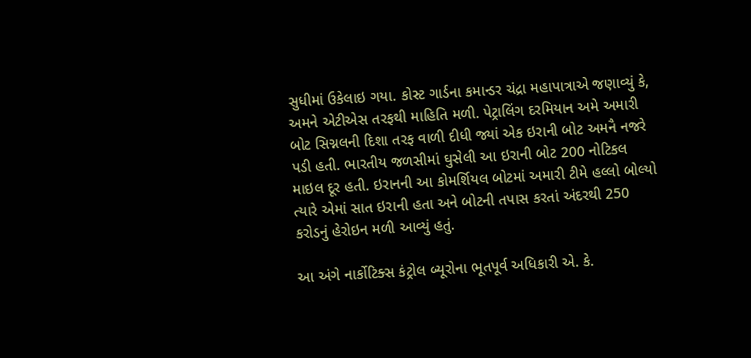સુધીમાં ઉકેલાઇ ગયા. કોસ્ટ ગાર્ડના કમાન્ડર ચંદ્રા મહાપાત્રાએ જણાવ્યું કે, અમને એટીએસ તરફથી માહિતિ મળી. પેટ્રાલિંગ દરમિયાન અમે અમારી બોટ સિગ્નલની દિશા તરફ વાળી દીધી જ્યાં એક ઇરાની બોટ અમનૈ નજરે પડી હતી. ભારતીય જળસીમાં ઘુસેલી આ ઇરાની બોટ 200 નોટિકલ માઇલ દૂર હતી. ઇરાનની આ કોમર્શિયલ બોટમાં અમારી ટીમે હલ્લો બોલ્યો ત્યારે એમાં સાત ઇરાની હતા અને બોટની તપાસ કરતાં અંદરથી 250 કરોડનું હેરોઇન મળી આવ્યું હતું.

આ અંગે નાર્કોટિક્સ કંટ્રોલ બ્યૂરોના ભૂતપૂર્વ અધિકારી એ. કે.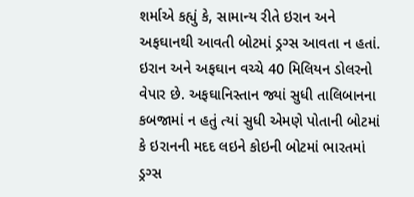શર્માએ કહ્યું કે, સામાન્ય રીતે ઇરાન અને અફઘાનથી આવતી બોટમાં ડ્રગ્સ આવતા ન હતાં. ઇરાન અને અફઘાન વચ્ચે 40 મિલિયન ડોલરનો વેપાર છે. અફઘાનિસ્તાન જ્યાં સુધી તાલિબાનના કબજામાં ન હતું ત્યાં સુધી એમણે પોતાની બોટમાં કે ઇરાનની મદદ લઇને કોઇની બોટમાં ભારતમાં ડ્રગ્સ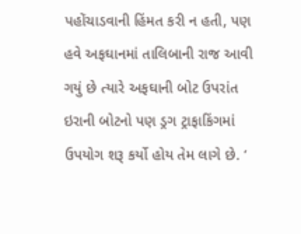પહોંચાડવાની હિંમત કરી ન હતી, પણ હવે અફઘાનમાં તાલિબાની રાજ આવી ગયું છે ત્યારે અફઘાની બોટ ઉપરાંત ઇરાની બોટનો પણ ડ્રગ ટ્રાફાકિંગમાં ઉપયોગ શરૂ કર્યો હોય તેમ લાગે છે. ‘